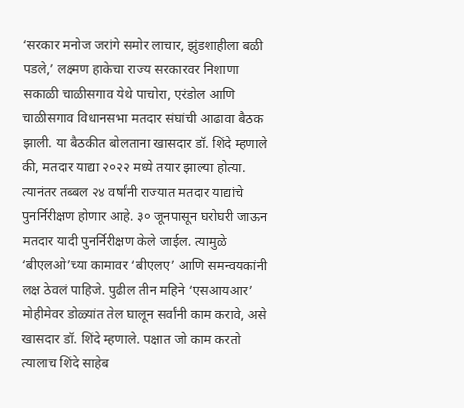‘सरकार मनोज जरांगे समोर लाचार, झुंडशाहीला बळी पडले,’ लक्ष्मण हाकेचा राज्य सरकारवर निशाणा
सकाळी चाळीसगाव येथे पाचोरा, एरंडोल आणि चाळीसगाव विधानसभा मतदार संघांची आढावा बैठक झाली. या बैठकीत बोलताना खासदार डॉ. शिंदे म्हणाले की, मतदार याद्या २०२२ मध्ये तयार झाल्या होत्या. त्यानंतर तब्बल २४ वर्षांनी राज्यात मतदार याद्यांचे पुनर्निरीक्षण होणार आहे. ३० जूनपासून घरोघरी जाऊन मतदार यादी पुनर्निरीक्षण केले जाईल. त्यामुळे ‘बीएलओ’च्या कामावर ‘बीएलए’ आणि समन्वयकांनी लक्ष ठेवलं पाहिजे. पुढील तीन महिने ‘एसआयआर’ मोहीमेवर डोळ्यांत तेल घालून सर्वांनी काम करावे, असे खासदार डॉ. शिंदे म्हणाले. पक्षात जो काम करतो त्यालाच शिंदे साहेब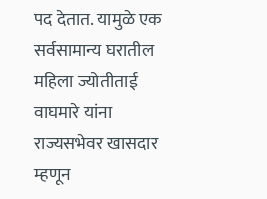पद देतात. यामुळे एक सर्वसामान्य घरातील महिला ज्योतीताई वाघमारे यांना राज्यसभेवर खासदार म्हणून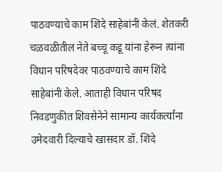पाठवण्याचे काम शिंदे साहेबांनी केलं. शेतकरी चळवळीतील नेते बच्चू कडू यांना हेरून त्यांना विधान परिषदेवर पाठवण्याचे काम शिंदे साहेबांनी केले. आताही विधान परिषद निवडणुकीत शिवसेनेने सामान्य कार्यकर्त्यांना उमेदवारी दिल्याचे खासदार डॉ. शिंदे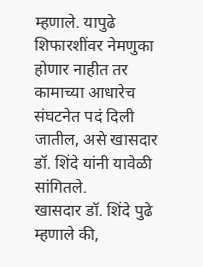म्हणाले. यापुढे शिफारशींवर नेमणुका होणार नाहीत तर कामाच्या आधारेच संघटनेत पदं दिली जातील, असे खासदार डॉ. शिंदे यांनी यावेळी सांगितले.
खासदार डॉ. शिंदे पुढे म्हणाले की,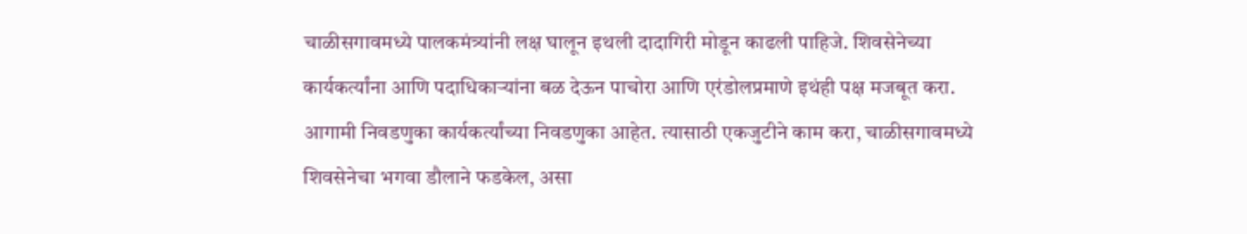चाळीसगावमध्ये पालकमंत्र्यांनी लक्ष घालून इथली दादागिरी मोडून काढली पाहिजे. शिवसेनेच्या कार्यकर्त्यांना आणि पदाधिकाऱ्यांना बळ देऊन पाचोरा आणि एरंडोलप्रमाणे इथंही पक्ष मजबूत करा. आगामी निवडणुका कार्यकर्त्यांच्या निवडणुका आहेत. त्यासाठी एकजुटीने काम करा, चाळीसगावमध्ये शिवसेनेचा भगवा डौलाने फडकेल, असा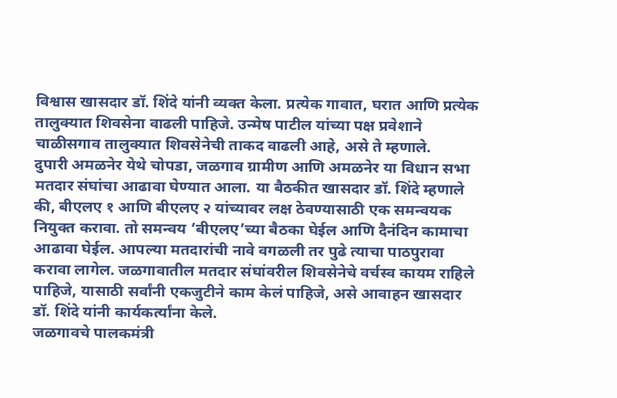विश्वास खासदार डॉ. शिंदे यांनी व्यक्त केला. प्रत्येक गावात, घरात आणि प्रत्येक तालुक्यात शिवसेना वाढली पाहिजे. उन्मेष पाटील यांच्या पक्ष प्रवेशाने चाळीसगाव तालुक्यात शिवसेनेची ताकद वाढली आहे, असे ते म्हणाले.
दुपारी अमळनेर येथे चोपडा, जळगाव ग्रामीण आणि अमळनेर या विधान सभा मतदार संघांचा आढावा घेण्यात आला. या बैठकीत खासदार डॉ. शिंदे म्हणाले की, बीएलए १ आणि बीएलए २ यांच्यावर लक्ष ठेवण्यासाठी एक समन्वयक नियुक्त करावा. तो समन्वय ‘बीएलए’च्या बैठका घेईल आणि दैनंदिन कामाचा आढावा घेईल. आपल्या मतदारांची नावे वगळली तर पुढे त्याचा पाठपुरावा करावा लागेल. जळगावातील मतदार संघांवरील शिवसेनेचे वर्चस्व कायम राहिले पाहिजे, यासाठी सर्वांनी एकजुटीने काम केलं पाहिजे, असे आवाहन खासदार डॉ. शिंदे यांनी कार्यकर्त्यांना केले.
जळगावचे पालकमंत्री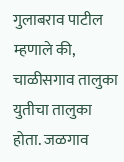गुलाबराव पाटील म्हणाले की, चाळीसगाव तालुका युतीचा तालुका होता. जळगाव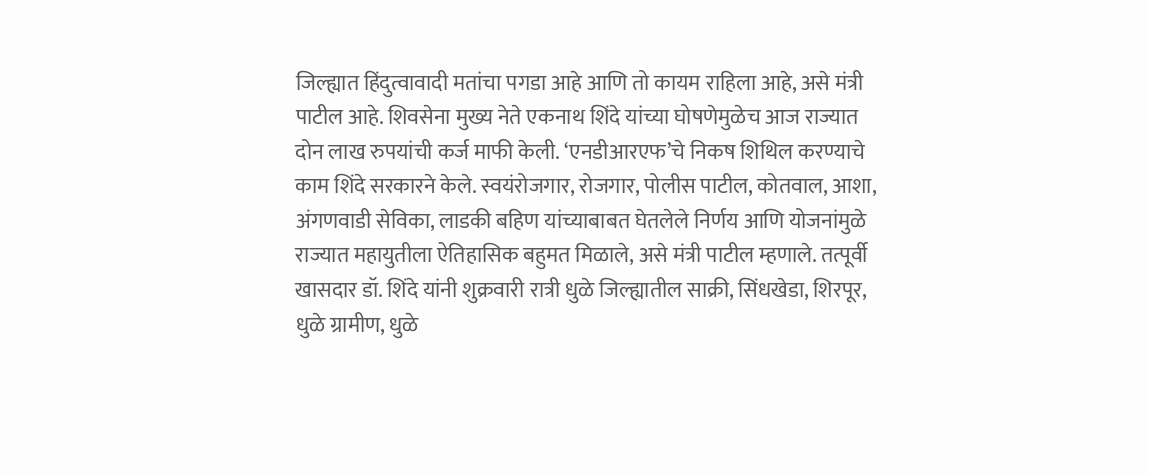जिल्ह्यात हिंदुत्वावादी मतांचा पगडा आहे आणि तो कायम राहिला आहे, असे मंत्री पाटील आहे. शिवसेना मुख्य नेते एकनाथ शिंदे यांच्या घोषणेमुळेच आज राज्यात दोन लाख रुपयांची कर्ज माफी केली. ‘एनडीआरएफ’चे निकष शिथिल करण्याचे काम शिंदे सरकारने केले. स्वयंरोजगार, रोजगार, पोलीस पाटील, कोतवाल, आशा, अंगणवाडी सेविका, लाडकी बहिण यांच्याबाबत घेतलेले निर्णय आणि योजनांमुळे राज्यात महायुतीला ऐतिहासिक बहुमत मिळाले, असे मंत्री पाटील म्हणाले. तत्पूर्वी खासदार डॉ. शिंदे यांनी शुक्रवारी रात्री धुळे जिल्ह्यातील साक्री, सिंधखेडा, शिरपूर, धुळे ग्रामीण, धुळे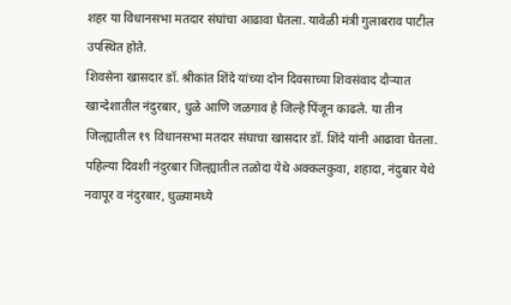शहर या विधानसभा मतदार संघांचा आढावा घेतला. यावेळी मंत्री गुलाबराव पाटील उपस्थित होते.
शिवसेना खासदार डॉ. श्रीकांत शिंदे यांच्या दोन दिवसाच्या शिवसंवाद दौऱ्यात खान्देशातील नंदुरबार, धुळे आणि जळगाव हे जिल्हे पिंजून काढले. या तीन जिल्ह्यातील १९ विधानसभा मतदार संघाचा खासदार डॉ. शिंदे यांनी आढावा घेतला. पहिल्या दिवशी नंदुरबार जिल्ह्यातील तळोदा येथे अक्कलकुवा, शहादा, नंदुबार येथे नवापूर व नंदुरबार, धुळ्यामध्ये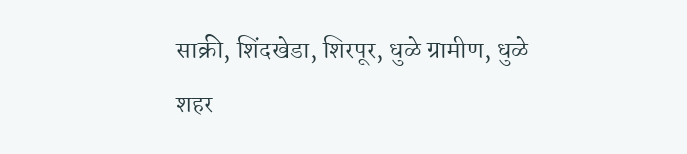साक्री, शिंदखेडा, शिरपूर, धुळे ग्रामीण, धुळे शहर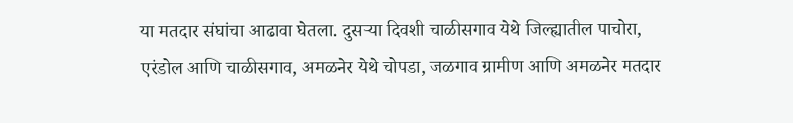या मतदार संघांचा आढावा घेतला. दुसऱ्या दिवशी चाळीसगाव येथे जिल्ह्यातील पाचोरा, एरंडोल आणि चाळीसगाव, अमळनेर येथे चोपडा, जळगाव ग्रामीण आणि अमळनेर मतदार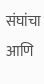संघांचा आणि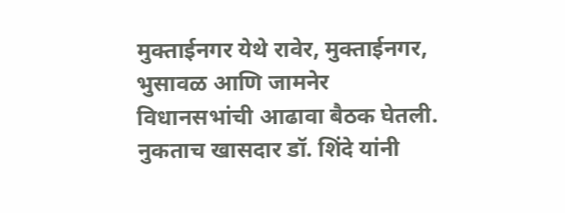मुक्ताईनगर येथे रावेर, मुक्ताईनगर, भुसावळ आणि जामनेर विधानसभांची आढावा बैठक घेतली. नुकताच खासदार डॉ. शिंदे यांनी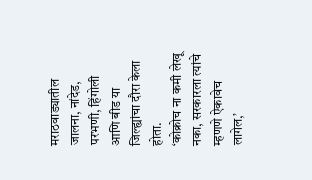मराठवाड्यातील जालना, नांदेड, परभणी, हिंगोली आणि बीड या जिल्ह्यांचा दौरा केला होता.
‘कोक्रोच ना कमी लेखू नका, सरकारला त्यांचे म्हणणे ऐकावेच लागेल,’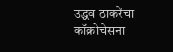उद्धव ठाकरेंचा कॉक्रोचेसना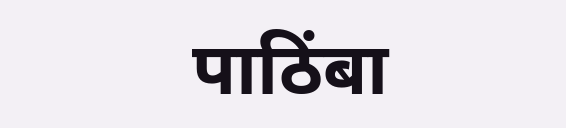पाठिंबा